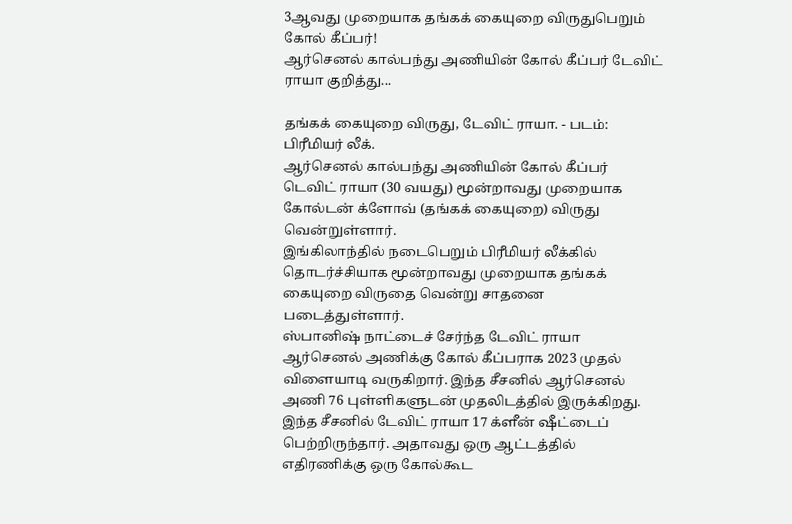3ஆவது முறையாக தங்கக் கையுறை விருதுபெறும் கோல் கீப்பர்!
ஆர்செனல் கால்பந்து அணியின் கோல் கீப்பர் டேவிட் ராயா குறித்து...

தங்கக் கையுறை விருது, டேவிட் ராயா. - படம்: பிரீமியர் லீக்.
ஆர்செனல் கால்பந்து அணியின் கோல் கீப்பர் டெவிட் ராயா (30 வயது) மூன்றாவது முறையாக கோல்டன் க்ளோவ் (தங்கக் கையுறை) விருது வென்றுள்ளார்.
இங்கிலாந்தில் நடைபெறும் பிரீமியர் லீக்கில் தொடர்ச்சியாக மூன்றாவது முறையாக தங்கக் கையுறை விருதை வென்று சாதனை படைத்துள்ளார்.
ஸ்பானிஷ் நாட்டைச் சேர்ந்த டேவிட் ராயா ஆர்செனல் அணிக்கு கோல் கீப்பராக 2023 முதல் விளையாடி வருகிறார். இந்த சீசனில் ஆர்செனல் அணி 76 புள்ளிகளுடன் முதலிடத்தில் இருக்கிறது.
இந்த சீசனில் டேவிட் ராயா 17 க்ளீன் ஷீட்டைப் பெற்றிருந்தார். அதாவது ஒரு ஆட்டத்தில் எதிரணிக்கு ஒரு கோல்கூட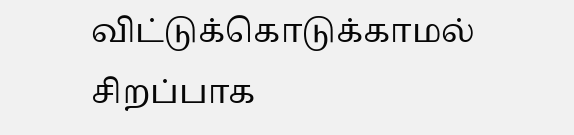விட்டுக்கொடுக்காமல் சிறப்பாக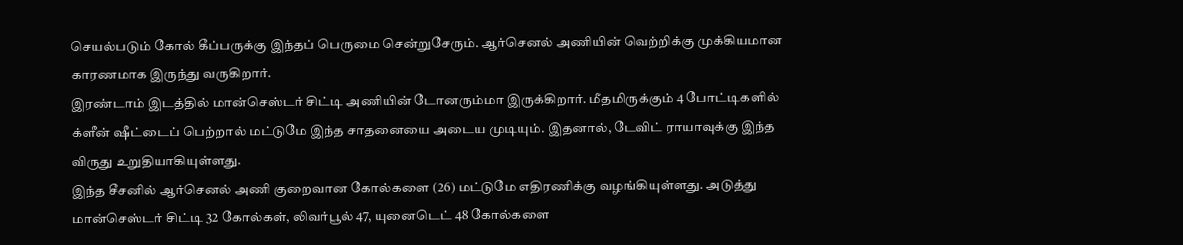செயல்படும் கோல் கீப்பருக்கு இந்தப் பெருமை சென்றுசேரும். ஆர்செனல் அணியின் வெற்றிக்கு முக்கியமான காரணமாக இருந்து வருகிறார்.
இரண்டாம் இடத்தில் மான்செஸ்டர் சிட்டி அணியின் டோனரும்மா இருக்கிறார். மீதமிருக்கும் 4 போட்டிகளில் க்ளீன் ஷீட்டைப் பெற்றால் மட்டுமே இந்த சாதனையை அடைய முடியும். இதனால், டேவிட் ராயாவுக்கு இந்த விருது உறுதியாகியுள்ளது.
இந்த சீசனில் ஆர்செனல் அணி குறைவான கோல்களை (26) மட்டுமே எதிரணிக்கு வழங்கியுள்ளது. அடுத்து மான்செஸ்டர் சிட்டி 32 கோல்கள், லிவர்பூல் 47, யுனைடெட் 48 கோல்களை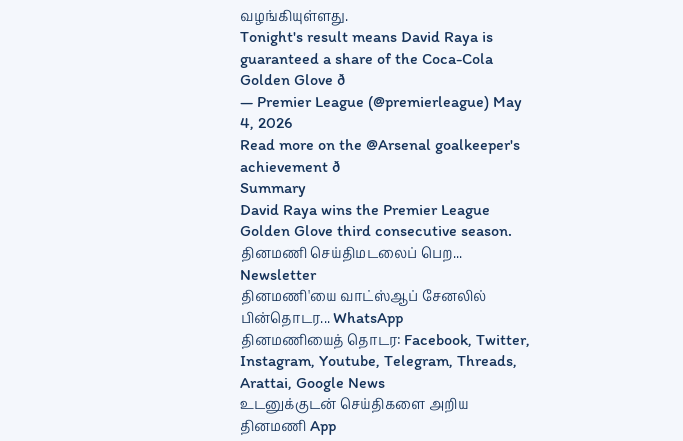வழங்கியுள்ளது.
Tonight's result means David Raya is guaranteed a share of the Coca-Cola Golden Glove ð
— Premier League (@premierleague) May 4, 2026
Read more on the @Arsenal goalkeeper's achievement ð
Summary
David Raya wins the Premier League Golden Glove third consecutive season.
தினமணி செய்திமடலைப் பெற... Newsletter
தினமணி'யை வாட்ஸ்ஆப் சேனலில் பின்தொடர... WhatsApp
தினமணியைத் தொடர: Facebook, Twitter, Instagram, Youtube, Telegram, Threads, Arattai, Google News
உடனுக்குடன் செய்திகளை அறிய தினமணி App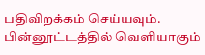பதிவிறக்கம் செய்யவும்.
பின்னூட்டத்தில் வெளியாகும்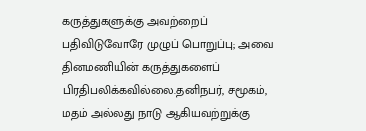கருத்துகளுக்கு அவற்றைப் பதிவிடுவோரே முழுப் பொறுப்பு; அவை தினமணியின் கருத்துகளைப் பிரதிபலிக்கவில்லை.தனிநபர், சமூகம், மதம் அல்லது நாடு ஆகியவற்றுக்கு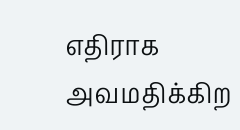எதிராக அவமதிக்கிற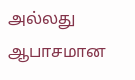அல்லது ஆபாசமான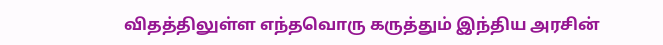விதத்திலுள்ள எந்தவொரு கருத்தும் இந்திய அரசின்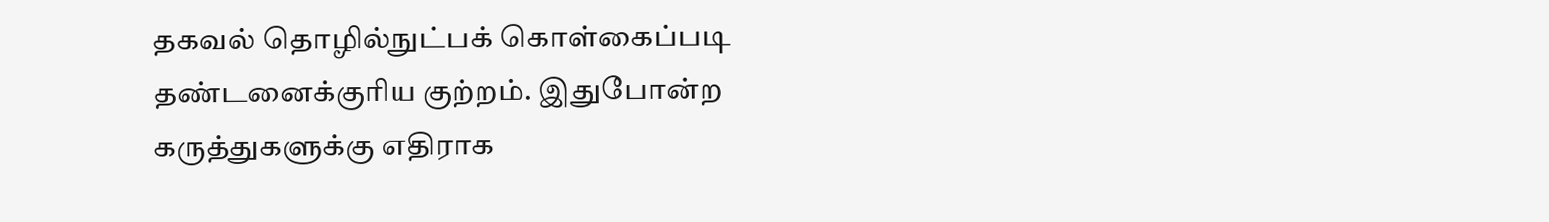தகவல் தொழில்நுட்பக் கொள்கைப்படி தண்டனைக்குரிய குற்றம். இதுபோன்ற கருத்துகளுக்கு எதிராக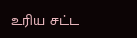உரிய சட்ட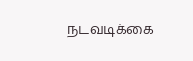நடவடிக்கை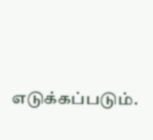எடுக்கப்படும்.